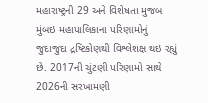મહારાષ્ટ્રની 29 અને વિશેષતા મુજબ મુંબઇ મહાપાલિકાના પરિણામોનું જુદાજુદા દ્રષ્ટિકોણથી વિશ્લેશક્ષ થઇ રહ્યું છે. 2017ની ચુંટણી પરિણામો સાથે 2026ની સરખામણી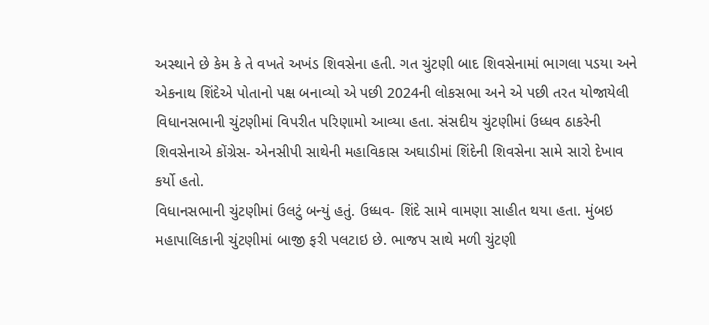અસ્થાને છે કેમ કે તે વખતે અખંડ શિવસેના હતી. ગત ચુંટણી બાદ શિવસેનામાં ભાગલા પડયા અને એકનાથ શિંદેએ પોતાનો પક્ષ બનાવ્યો એ પછી 2024ની લોકસભા અને એ પછી તરત યોજાયેલી વિધાનસભાની ચુંટણીમાં વિપરીત પરિણામો આવ્યા હતા. સંસદીય ચુંટણીમાં ઉધ્ધવ ઠાકરેની શિવસેનાએ કોંગ્રેસ- એનસીપી સાથેની મહાવિકાસ અઘાડીમાં શિંદેની શિવસેના સામે સારો દેખાવ કર્યો હતો.
વિધાનસભાની ચુંટણીમાં ઉલટું બન્યું હતું. ઉધ્ધવ- શિંદે સામે વામણા સાહીત થયા હતા. મુંબઇ મહાપાલિકાની ચુંટણીમાં બાજી ફરી પલટાઇ છે. ભાજપ સાથે મળી ચુંટણી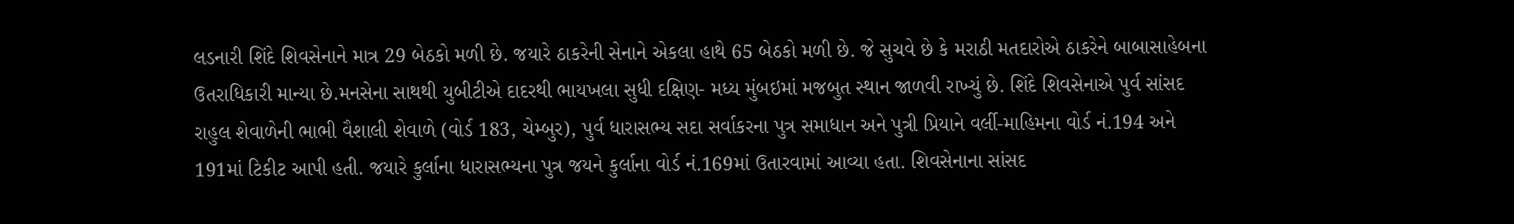લડનારી શિંદે શિવસેનાને માત્ર 29 બેઠકો મળી છે. જયારે ઠાકરેની સેનાને એકલા હાથે 65 બેઠકો મળી છે. જે સુચવે છે કે મરાઠી મતદારોએ ઠાકરેને બાબાસાહેબના ઉતરાધિકારી માન્યા છે.મનસેના સાથથી યુબીટીએ દાદરથી ભાયખલા સુધી દક્ષિણ- મધ્ય મુંબઇમાં મજબુત સ્થાન જાળવી રાખ્યું છે. શિંદે શિવસેનાએ પુર્વ સાંસદ રાહુલ શેવાળેની ભાભી વૈશાલી શેવાળે (વોર્ડ 183, ચેમ્બુર), પુર્વ ધારાસભ્ય સદા સર્વાકરના પુત્ર સમાધાન અને પુત્રી પ્રિયાને વર્લી-માહિમના વોર્ડ નં.194 અને 191માં ટિકીટ આપી હતી. જયારે કુર્લાના ધારાસભ્યના પુત્ર જયને કુર્લાના વોર્ડ નં.169માં ઉતારવામાં આવ્યા હતા. શિવસેનાના સાંસદ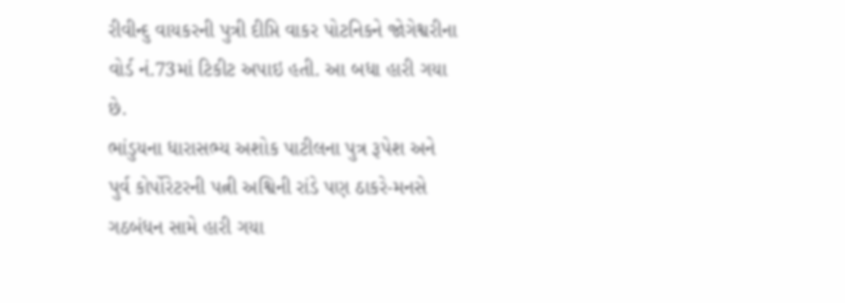રીવીન્દુ વાયકરની પુત્રી દીપ્તિ વાકર પોટનિકને જોગેશ્વરીના વોર્ડ નં.73માં ટિકીટ અપાઇ હતી. આ બધા હારી ગયા છે.
ભાંડુયના ધારાસભ્ય અશોક પાટીલના પુત્ર રૂપેશ અને પુર્વ કોર્પોરેટરની પત્ની અશ્વિની રાંડે પણ ઠાકરે-મનસે ગઠબંધન સામે હારી ગયા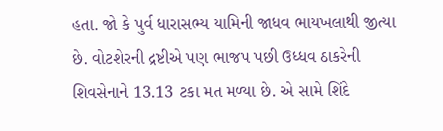હતા. જો કે પુર્વ ધારાસભ્ય યામિની જાધવ ભાયખલાથી જીત્યા છે. વોટશેરની દ્રષ્ટીએ પણ ભાજપ પછી ઉધ્ધવ ઠાકરેની શિવસેનાને 13.13 ટકા મત મળ્યા છે. એ સામે શિંદે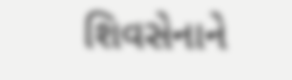શિવસેનાને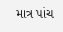માત્ર પાંચ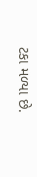ટકા મળ્યા છે.